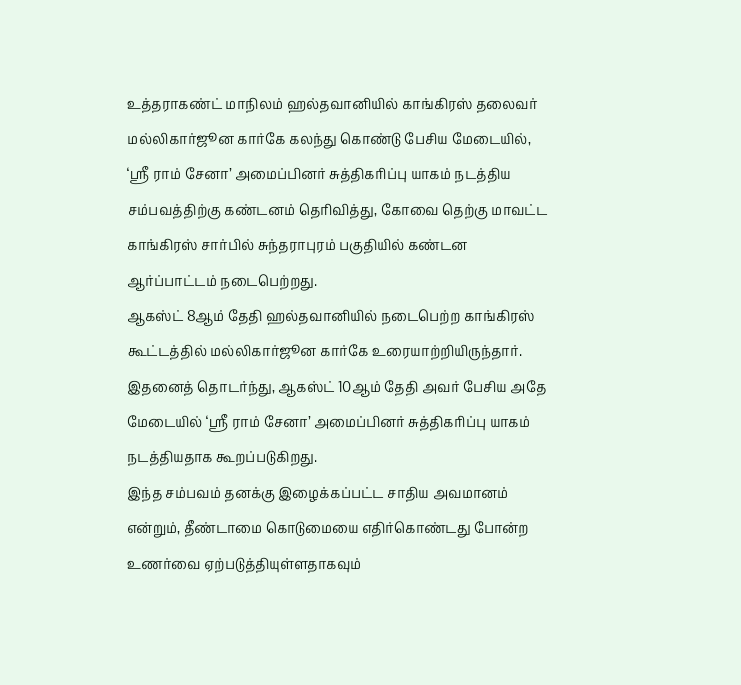உத்தராகண்ட் மாநிலம் ஹல்தவானியில் காங்கிரஸ் தலைவர் மல்லிகார்ஜூன கார்கே கலந்து கொண்டு பேசிய மேடையில், ‘ஸ்ரீ ராம் சேனா’ அமைப்பினர் சுத்திகரிப்பு யாகம் நடத்திய சம்பவத்திற்கு கண்டனம் தெரிவித்து, கோவை தெற்கு மாவட்ட காங்கிரஸ் சார்பில் சுந்தராபுரம் பகுதியில் கண்டன ஆர்ப்பாட்டம் நடைபெற்றது.
ஆகஸ்ட் 8ஆம் தேதி ஹல்தவானியில் நடைபெற்ற காங்கிரஸ் கூட்டத்தில் மல்லிகார்ஜூன கார்கே உரையாற்றியிருந்தார்.
இதனைத் தொடர்ந்து, ஆகஸ்ட் 10ஆம் தேதி அவர் பேசிய அதே மேடையில் ‘ஸ்ரீ ராம் சேனா’ அமைப்பினர் சுத்திகரிப்பு யாகம் நடத்தியதாக கூறப்படுகிறது.
இந்த சம்பவம் தனக்கு இழைக்கப்பட்ட சாதிய அவமானம் என்றும், தீண்டாமை கொடுமையை எதிர்கொண்டது போன்ற உணர்வை ஏற்படுத்தியுள்ளதாகவும்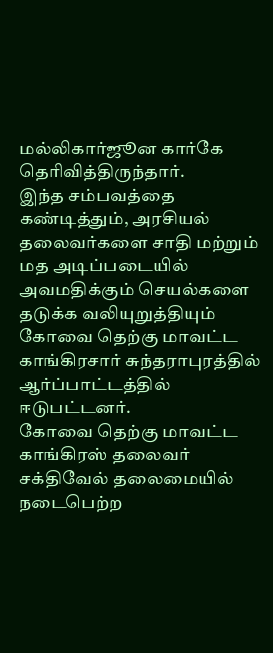மல்லிகார்ஜூன கார்கே தெரிவித்திருந்தார்.
இந்த சம்பவத்தை கண்டித்தும், அரசியல் தலைவர்களை சாதி மற்றும் மத அடிப்படையில் அவமதிக்கும் செயல்களை தடுக்க வலியுறுத்தியும் கோவை தெற்கு மாவட்ட காங்கிரசார் சுந்தராபுரத்தில் ஆர்ப்பாட்டத்தில் ஈடுபட்டனர்.
கோவை தெற்கு மாவட்ட காங்கிரஸ் தலைவர் சக்திவேல் தலைமையில் நடைபெற்ற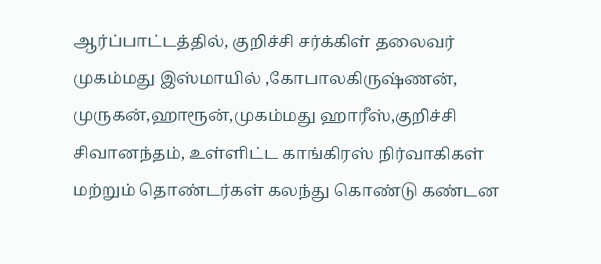ஆர்ப்பாட்டத்தில், குறிச்சி சர்க்கிள் தலைவர் முகம்மது இஸ்மாயில் ,கோபாலகிருஷ்ணன், முருகன்,ஹாரூன்,முகம்மது ஹாரீஸ்,குறிச்சி சிவானந்தம், உள்ளிட்ட காங்கிரஸ் நிர்வாகிகள் மற்றும் தொண்டர்கள் கலந்து கொண்டு கண்டன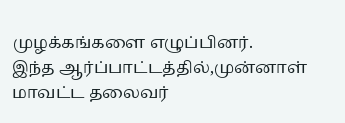முழக்கங்களை எழுப்பினர்.
இந்த ஆர்ப்பாட்டத்தில்,முன்னாள் மாவட்ட தலைவர்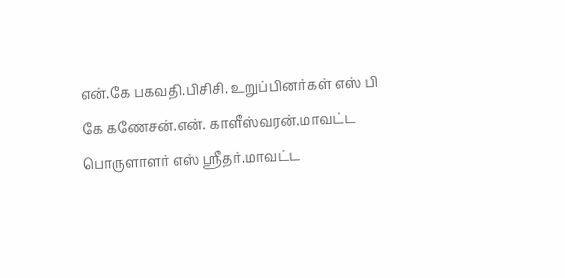என்.கே பகவதி.பிசிசி. உறுப்பினர்கள் எஸ் பி கே கணேசன்.என். காளீஸ்வரன்.மாவட்ட பொருளாளர் எஸ் ஸ்ரீதர்.மாவட்ட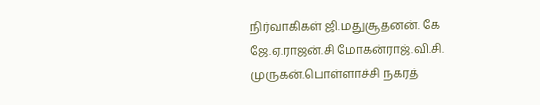நிர்வாகிகள் ஜி.மதுசூதனன். கே ஜே.ஏ.ராஜன்.சி மோகன்ராஜ்.வி.சி. முருகன்.பொள்ளாச்சி நகரத்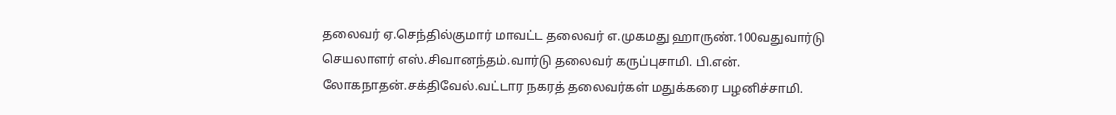தலைவர் ஏ.செந்தில்குமார் மாவட்ட தலைவர் எ.முகமது ஹாருண்.100வதுவார்டு செயலாளர் எஸ்.சிவானந்தம்.வார்டு தலைவர் கருப்புசாமி. பி.என். லோகநாதன்.சக்திவேல்.வட்டார நகரத் தலைவர்கள் மதுக்கரை பழனிச்சாமி.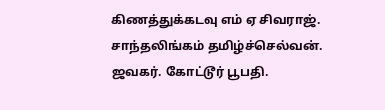கிணத்துக்கடவு எம் ஏ சிவராஜ். சாந்தலிங்கம் தமிழ்ச்செல்வன். ஜவகர். கோட்டூர் பூபதி.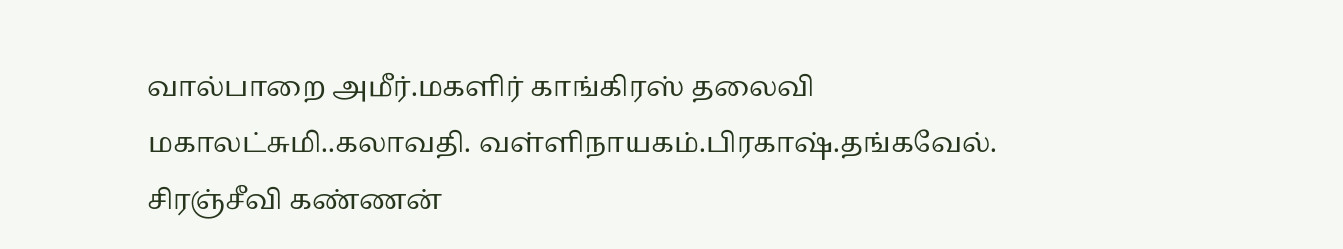வால்பாறை அமீர்.மகளிர் காங்கிரஸ் தலைவி மகாலட்சுமி..கலாவதி. வள்ளிநாயகம்.பிரகாஷ்.தங்கவேல். சிரஞ்சீவி கண்ணன்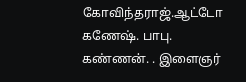கோவிந்தராஜ்.ஆட்டோ கணேஷ். பாபு. கண்ணன். . இளைஞர்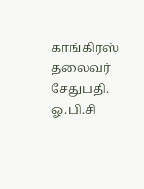காங்கிரஸ் தலைவர் சேதுபதி. ஓ.பி.சி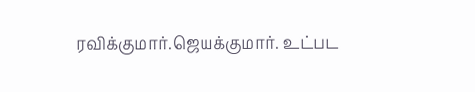ரவிக்குமார்.ஜெயக்குமார். உட்பட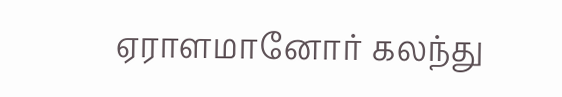ஏராளமானோர் கலந்து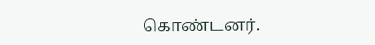கொண்டனர்.